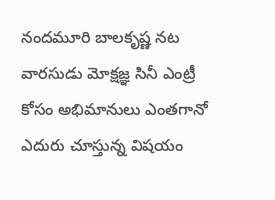నందమూరి బాలకృష్ణ నట వారసుడు మోక్షజ్ఞ సినీ ఎంట్రీ కోసం అభిమానులు ఎంతగానో ఎదురు చూస్తున్న విషయం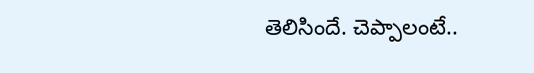తెలిసిందే. చెప్పాలంటే..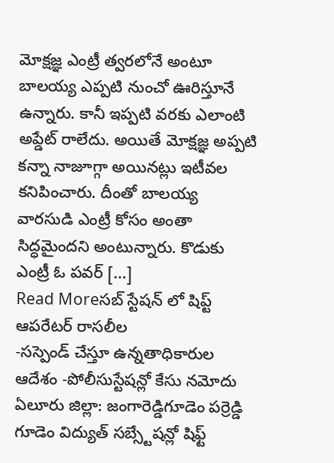మోక్షజ్ఞ ఎంట్రీ త్వరలోనే అంటూ బాలయ్య ఎప్పటి నుంచో ఊరిస్తూనే ఉన్నారు. కానీ ఇప్పటి వరకు ఎలాంటి అప్డేట్ రాలేదు. అయితే మోక్షజ్ఞ అప్పటి కన్నా నాజూగ్గా అయినట్లు ఇటీవల కనిపించారు. దీంతో బాలయ్య వారసుడి ఎంట్రీ కోసం అంతా సిద్ధమైందని అంటున్నారు. కొడుకు ఎంట్రీ ఓ పవర్ […]
Read Moreసబ్ స్టేషన్ లో షిప్ట్ ఆపరేటర్ రాసలీల
-సస్పెండ్ చేస్తూ ఉన్నతాధికారుల ఆదేశం -పోలీసుస్టేషన్లో కేసు నమోదు ఏలూరు జిల్లా: జంగారెడ్డిగూడెం పర్రెడ్డి గూడెం విద్యుత్ సబ్స్టేషన్లో షిఫ్ట్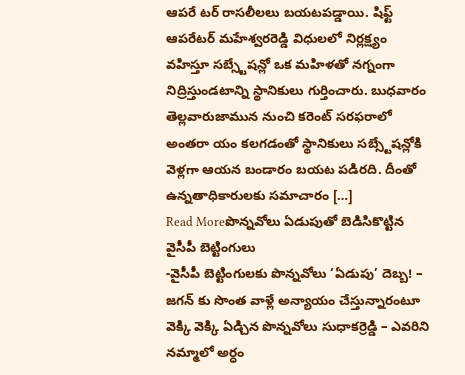ఆపరే టర్ రాసలీలలు బయటపడ్డాయి. షిఫ్ట్ ఆపరేటర్ మహేశ్వరరెడ్డి విధులలో నిర్లక్ష్యం వహిస్తూ సబ్స్టేషన్లో ఒక మహిళతో నగ్నంగా నిద్రిస్తుండటాన్ని స్థానికులు గుర్తించారు. బుధవారం తెల్లవారుజామున నుంచి కరెంట్ సరఫరాలో అంతరా యం కలగడంతో స్థానికులు సబ్స్టేషన్లోకి వెళ్లగా ఆయన బండారం బయట పడిరది. దీంతో ఉన్నతాధికారులకు సమాచారం […]
Read Moreపొన్నవోలు ఏడుపుతో బెడిసికొట్టిన వైసీపీ బెట్టింగులు
-వైసీపీ బెట్టింగులకు పొన్నవోలు ‘ఏడుపు’ దెబ్బ! – జగన్ కు సొంత వాళ్లే అన్యాయం చేస్తున్నారంటూ వెక్కి వెక్కి ఏడ్చిన పొన్నవోలు సుధాకర్రెడ్డి – ఎవరిని నమ్మాలో అర్ధం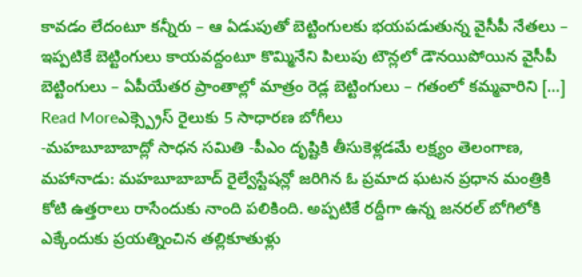కావడం లేదంటూ కన్నీరు – ఆ ఏడుపుతో బెట్టింగులకు భయపడుతున్న వైసీపీ నేతలు – ఇప్పటికే బెట్టింగులు కాయవద్దంటూ కొమ్మినేని పిలుపు టౌన్లలో డౌనయిపోయిన వైసీపీ బెట్టింగులు – ఏపీయేతర ప్రాంతాల్లో మాత్రం రెడ్ల బెట్టింగులు – గతంలో కమ్మవారిని […]
Read Moreఎక్స్ప్రెస్ రైలుకు 5 సాధారణ బోగీలు
-మహబూబాబాద్లో సాధన సమితి -పీఎం దృష్టికి తీసుకెళ్లడమే లక్ష్యం తెలంగాణ, మహానాడు: మహబూబాబాద్ రైల్వేస్టేషన్లో జరిగిన ఓ ప్రమాద ఘటన ప్రధాన మంత్రికి కోటి ఉత్తరాలు రాసేందుకు నాంది పలికింది. అప్పటికే రద్దీగా ఉన్న జనరల్ బోగిలోకి ఎక్కేందుకు ప్రయత్నించిన తల్లికూతుళ్లు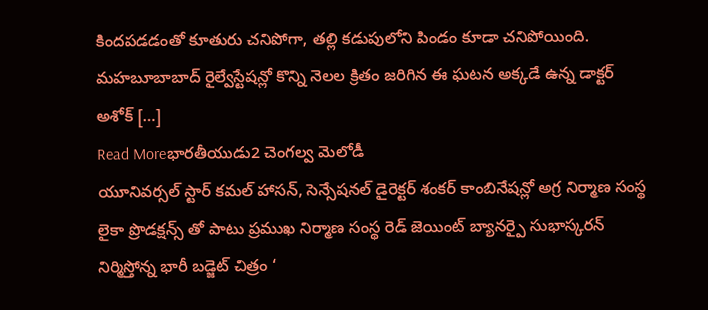కిందపడడంతో కూతురు చనిపోగా, తల్లి కడుపులోని పిండం కూడా చనిపోయింది. మహబూబాబాద్ రైల్వేస్టేషన్లో కొన్ని నెలల క్రితం జరిగిన ఈ ఘటన అక్కడే ఉన్న డాక్టర్ అశోక్ […]
Read Moreభారతీయుడు2 చెంగల్వ మెలోడీ
యూనివర్సల్ స్టార్ కమల్ హాసన్, సెన్సేషనల్ డైరెక్టర్ శంకర్ కాంబినేషన్లో అగ్ర నిర్మాణ సంస్థ లైకా ప్రొడక్షన్స్ తో పాటు ప్రముఖ నిర్మాణ సంస్థ రెడ్ జెయింట్ బ్యానర్పై సుభాస్కరన్ నిర్మిస్తోన్న భారీ బడ్జెట్ చిత్రం ‘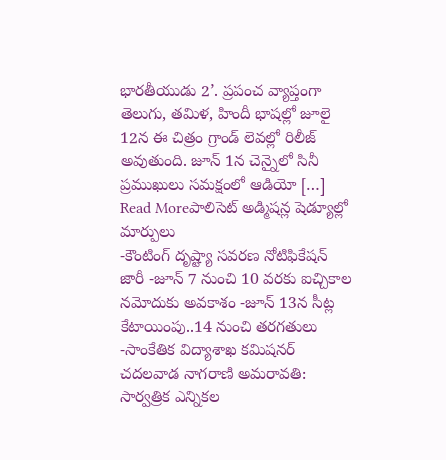భారతీయుడు 2’. ప్రపంచ వ్యాప్తంగా తెలుగు, తమిళ, హిందీ భాషల్లో జూలై 12న ఈ చిత్రం గ్రాండ్ లెవల్లో రిలీజ్ అవుతుంది. జూన్ 1న చెన్నైలో సినీ ప్రముఖులు సమక్షంలో ఆడియో […]
Read Moreపాలిసెట్ అడ్మిషన్ల షెడ్యూల్లో మార్పులు
-కౌంటింగ్ దృష్ట్యా సవరణ నోటిఫికేషన్ జారీ -జూన్ 7 నుంచి 10 వరకు ఐచ్చికాల నమోదుకు అవకాశం -జూన్ 13న సీట్ల కేటాయింపు..14 నుంచి తరగతులు -సాంకేతిక విద్యాశాఖ కమిషనర్ చదలవాడ నాగరాణి అమరావతి: సార్వత్రిక ఎన్నికల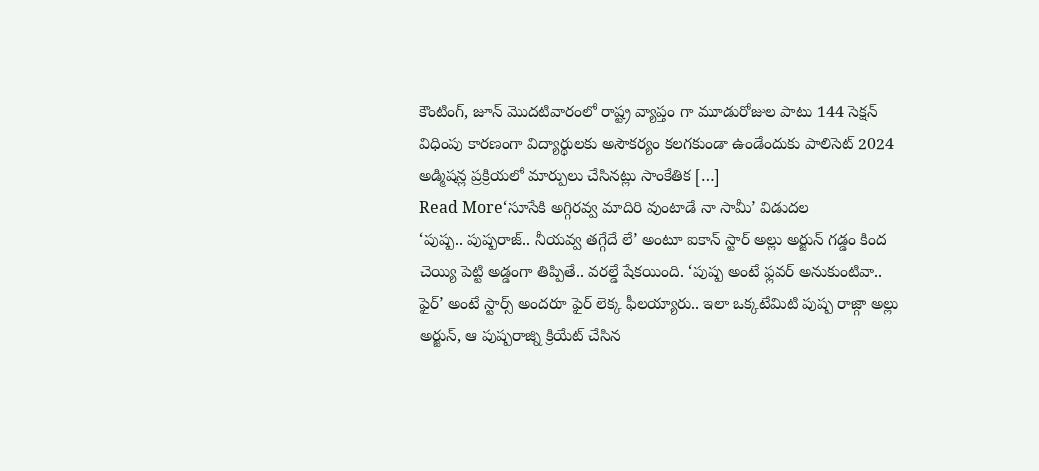కౌంటింగ్, జూన్ మొదటివారంలో రాష్ట్ర వ్యాప్తం గా మూడురోజుల పాటు 144 సెక్షన్ విధింపు కారణంగా విద్యార్థులకు అసౌకర్యం కలగకుండా ఉండేందుకు పాలిసెట్ 2024 అడ్మిషన్ల ప్రక్రియలో మార్పులు చేసినట్లు సాంకేతిక […]
Read More‘సూసేకి అగ్గిరవ్వ మాదిరి వుంటాడే నా సామీ’ విడుదల
‘పుష్ప.. పుష్పరాజ్.. నీయవ్వ తగ్గేదే లే’ అంటూ ఐకాన్ స్టార్ అల్లు అర్జున్ గడ్డం కింద చెయ్యి పెట్టి అడ్డంగా తిప్పితే.. వరల్డే షేకయింది. ‘పుష్ప అంటే ఫ్లవర్ అనుకుంటివా.. ఫైర్’ అంటే స్టార్స్ అందరూ ఫైర్ లెక్క ఫీలయ్యారు.. ఇలా ఒక్కటేమిటి పుష్ప రాజ్గా అల్లు అర్జున్, ఆ పుష్పరాజ్ని క్రియేట్ చేసిన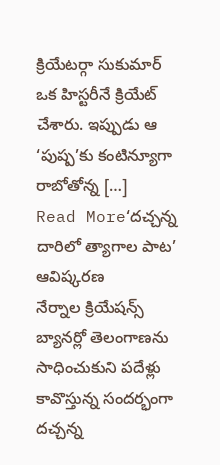క్రియేటర్గా సుకుమార్ ఒక హిస్టరీనే క్రియేట్ చేశారు. ఇప్పుడు ఆ ‘పుష్ప’కు కంటిన్యూగా రాబోతోన్న […]
Read More‘దచ్చన్న దారిలో త్యాగాల పాట’ ఆవిష్కరణ
నేర్నాల క్రియేషన్స్ బ్యానర్లో తెలంగాణను సాధించుకుని పదేళ్లు కావొస్తున్న సందర్భంగా దచ్చన్న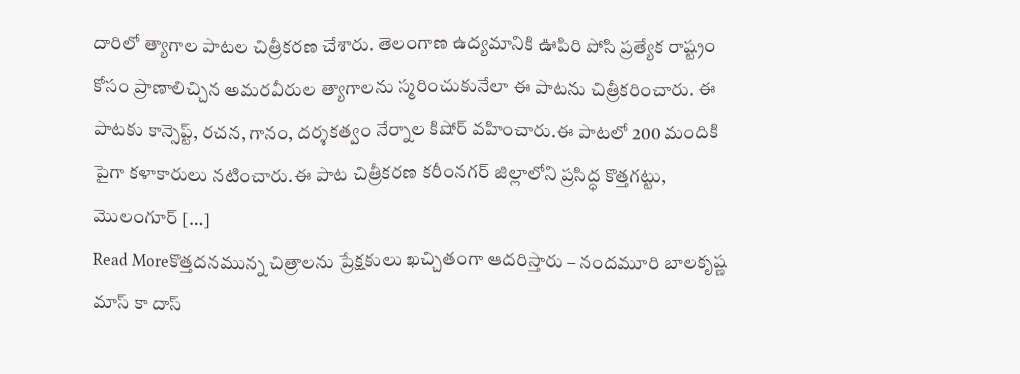దారిలో త్యాగాల పాటల చిత్రీకరణ చేశారు. తెలంగాణ ఉద్యమానికి ఊపిరి పోసి ప్రత్యేక రాష్ట్రం కోసం ప్రాణాలిచ్చిన అమరవీరుల త్యాగాలను స్మరించుకునేలా ఈ పాటను చిత్రీకరించారు. ఈ పాటకు కాన్సెప్ట్, రచన, గానం, దర్శకత్వం నేర్నాల కిషోర్ వహించారు.ఈ పాటలో 200 మందికి పైగా కళాకారులు నటించారు.ఈ పాట చిత్రీకరణ కరీంనగర్ జిల్లాలోని ప్రసిద్ధ కొత్తగట్టు, మొలంగూర్ […]
Read Moreకొత్తదనమున్న చిత్రాలను ప్రేక్షకులు ఖచ్చితంగా ఆదరిస్తారు – నందమూరి బాలకృష్ణ
మాస్ కా దాస్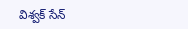విశ్వక్ సేన్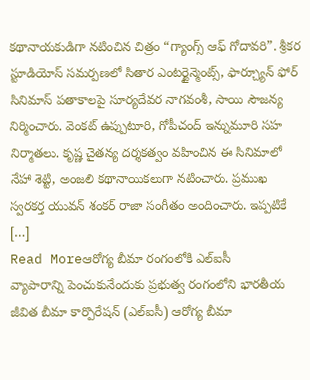కథానాయకుడిగా నటించిన చిత్రం “గ్యాంగ్స్ ఆఫ్ గోదావరి”. శ్రీకర స్టూడియోస్ సమర్పణలో సితార ఎంటర్టైన్మెంట్స్, ఫార్చ్యూన్ ఫోర్ సినిమాస్ పతాకాలపై సూర్యదేవర నాగవంశీ, సాయి సౌజన్య నిర్మించారు. వెంకట్ ఉప్పుటూరి, గోపీచంద్ ఇన్నుమూరి సహ నిర్మాతలు. కృష్ణ చైతన్య దర్శకత్వం వహించిన ఈ సినిమాలో నేహా శెట్టి, అంజలి కథానాయికలుగా నటించారు. ప్రముఖ స్వరకర్త యువన్ శంకర్ రాజా సంగీతం అందించారు. ఇప్పటికే […]
Read Moreఆరోగ్య బీమా రంగంలోకి ఎల్ఐసీ
వ్యాపారాన్ని పెంచుకునేందుకు ప్రభుత్వ రంగంలోని భారతీయ జీవిత బీమా కార్పొరేషన్ (ఎల్ఐసీ) ఆరోగ్య బీమా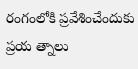రంగంలోకి ప్రవేశించేందుకు ప్రయ త్నాలు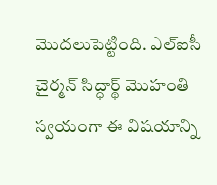మొదలుపెట్టింది. ఎల్ఐసీ చైర్మన్ సిద్ధార్థ్ మొహంతి స్వయంగా ఈ విషయాన్ని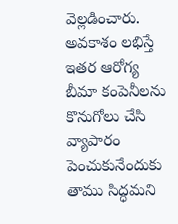వెల్లడించారు. అవకాశం లభిస్తే ఇతర ఆరోగ్య బీమా కంపెనీలను కొనుగోలు చేసి వ్యాపారం పెంచుకునేందుకు తాము సిద్ధమని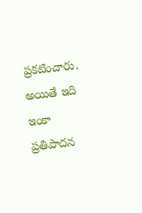ప్రకటించారు. అయితే ఇది ఇంకా ప్రతిపాదన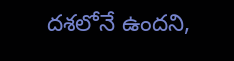దశలోనే ఉందని,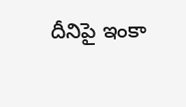దీనిపై ఇంకా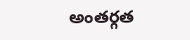అంతర్గత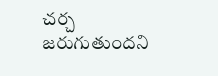చర్చ జరుగుతుందని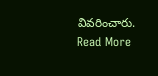వివరించారు.
Read More